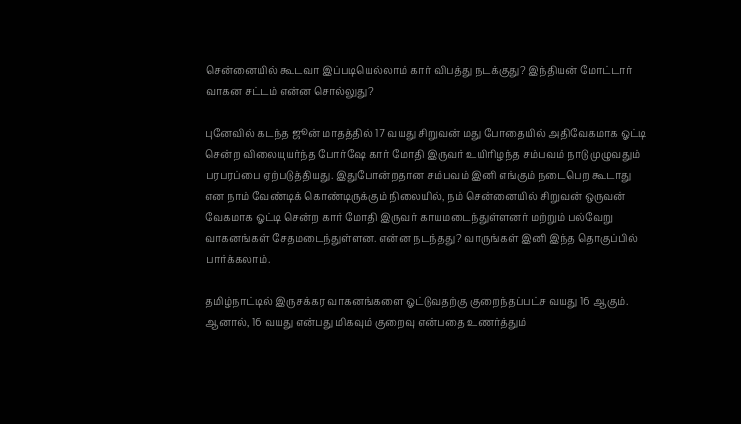சென்னையில் கூடவா இப்படியெல்லாம் கார் விபத்து நடக்குது? இந்தியன் மோட்டார் வாகன சட்டம் என்ன சொல்லுது?

புனேவில் கடந்த ஜூன் மாதத்தில் 17 வயது சிறுவன் மது போதையில் அதிவேகமாக ஓட்டி சென்ற விலையுயர்ந்த போர்ஷே கார் மோதி இருவர் உயிரிழந்த சம்பவம் நாடு முழுவதும் பரபரப்பை ஏற்படுத்தியது. இதுபோன்றதான சம்பவம் இனி எங்கும் நடைபெற கூடாது என நாம் வேண்டிக் கொண்டிருக்கும் நிலையில், நம் சென்னையில் சிறுவன் ஒருவன் வேகமாக ஓட்டி சென்ற கார் மோதி இருவர் காயமடைந்துள்ளனர் மற்றும் பல்வேறு வாகனங்கள் சேதமடைந்துள்ளன. என்ன நடந்தது? வாருங்கள் இனி இந்த தொகுப்பில் பார்க்கலாம்.

தமிழ்நாட்டில் இருசக்கர வாகனங்களை ஓட்டுவதற்கு குறைந்தப்பட்ச வயது 16 ஆகும். ஆனால், 16 வயது என்பது மிகவும் குறைவு என்பதை உணர்த்தும்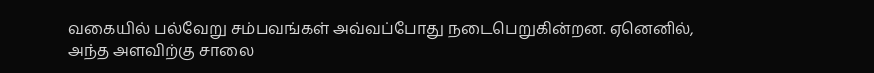வகையில் பல்வேறு சம்பவங்கள் அவ்வப்போது நடைபெறுகின்றன. ஏனெனில், அந்த அளவிற்கு சாலை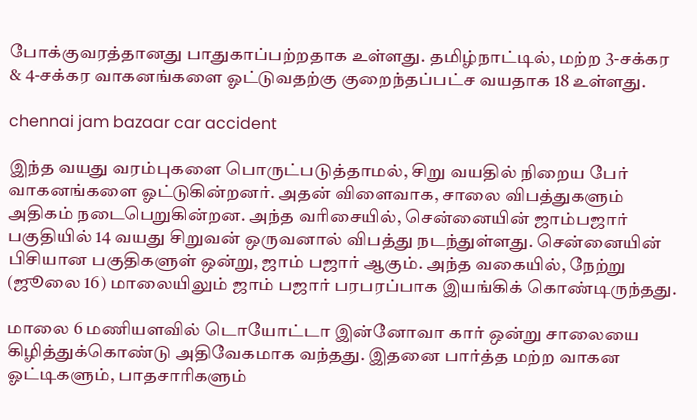போக்குவரத்தானது பாதுகாப்பற்றதாக உள்ளது. தமிழ்நாட்டில், மற்ற 3-சக்கர & 4-சக்கர வாகனங்களை ஓட்டுவதற்கு குறைந்தப்பட்ச வயதாக 18 உள்ளது.

chennai jam bazaar car accident

இந்த வயது வரம்புகளை பொருட்படுத்தாமல், சிறு வயதில் நிறைய பேர் வாகனங்களை ஓட்டுகின்றனர். அதன் விளைவாக, சாலை விபத்துகளும் அதிகம் நடைபெறுகின்றன. அந்த வரிசையில், சென்னையின் ஜாம்பஜார் பகுதியில் 14 வயது சிறுவன் ஒருவனால் விபத்து நடந்துள்ளது. சென்னையின் பிசியான பகுதிகளுள் ஒன்று, ஜாம் பஜார் ஆகும். அந்த வகையில், நேற்று (ஜூலை 16) மாலையிலும் ஜாம் பஜார் பரபரப்பாக இயங்கிக் கொண்டிருந்தது.

மாலை 6 மணியளவில் டொயோட்டா இன்னோவா கார் ஒன்று சாலையை கிழித்துக்கொண்டு அதிவேகமாக வந்தது. இதனை பார்த்த மற்ற வாகன ஓட்டிகளும், பாதசாரிகளும்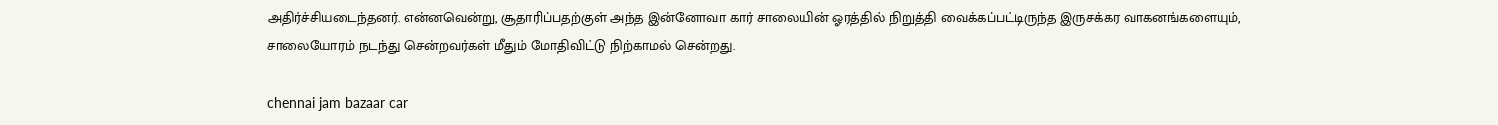அதிர்ச்சியடைந்தனர். என்னவென்று, சூதாரிப்பதற்குள் அந்த இன்னோவா கார் சாலையின் ஓரத்தில் நிறுத்தி வைக்கப்பட்டிருந்த இருசக்கர வாகனங்களையும், சாலையோரம் நடந்து சென்றவர்கள் மீதும் மோதிவிட்டு நிற்காமல் சென்றது.

chennai jam bazaar car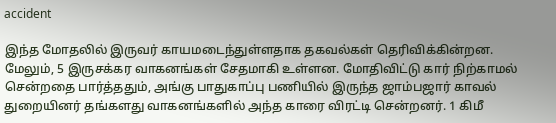accident

இந்த மோதலில் இருவர் காயமடைந்துள்ளதாக தகவல்கள் தெரிவிக்கின்றன. மேலும், 5 இருசக்கர வாகனங்கள் சேதமாகி உள்ளன. மோதிவிட்டு கார் நிற்காமல் சென்றதை பார்த்ததும், அங்கு பாதுகாப்பு பணியில் இருந்த ஜாம்பஜார் காவல் துறையினர் தங்களது வாகனங்களில் அந்த காரை விரட்டி சென்றனர். 1 கிமீ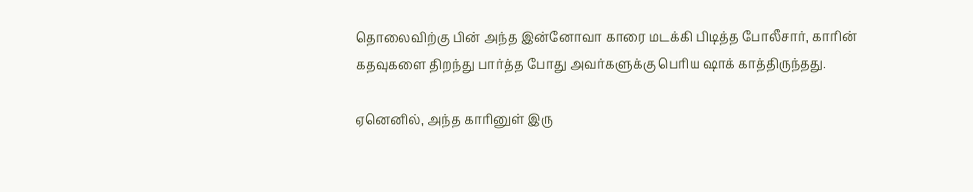தொலைவிற்கு பின் அந்த இன்னோவா காரை மடக்கி பிடித்த போலீசார், காரின் கதவுகளை திறந்து பார்த்த போது அவர்களுக்கு பெரிய ஷாக் காத்திருந்தது.

ஏனெனில், அந்த காரினுள் இரு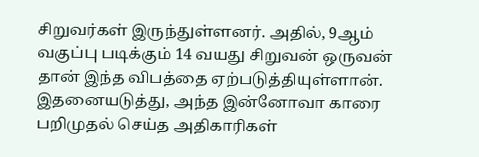சிறுவர்கள் இருந்துள்ளனர். அதில், 9ஆம் வகுப்பு படிக்கும் 14 வயது சிறுவன் ஒருவன் தான் இந்த விபத்தை ஏற்படுத்தியுள்ளான். இதனையடுத்து, அந்த இன்னோவா காரை பறிமுதல் செய்த அதிகாரிகள்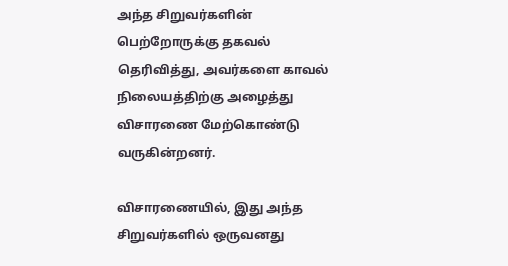அந்த சிறுவர்களின் பெற்றோருக்கு தகவல் தெரிவித்து, அவர்களை காவல் நிலையத்திற்கு அழைத்து விசாரணை மேற்கொண்டு வருகின்றனர்.

விசாரணையில், இது அந்த சிறுவர்களில் ஒருவனது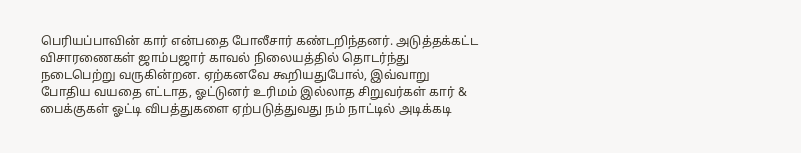பெரியப்பாவின் கார் என்பதை போலீசார் கண்டறிந்தனர். அடுத்தக்கட்ட விசாரணைகள் ஜாம்பஜார் காவல் நிலையத்தில் தொடர்ந்து நடைபெற்று வருகின்றன. ஏற்கனவே கூறியதுபோல், இவ்வாறு போதிய வயதை எட்டாத, ஓட்டுனர் உரிமம் இல்லாத சிறுவர்கள் கார் & பைக்குகள் ஓட்டி விபத்துகளை ஏற்படுத்துவது நம் நாட்டில் அடிக்கடி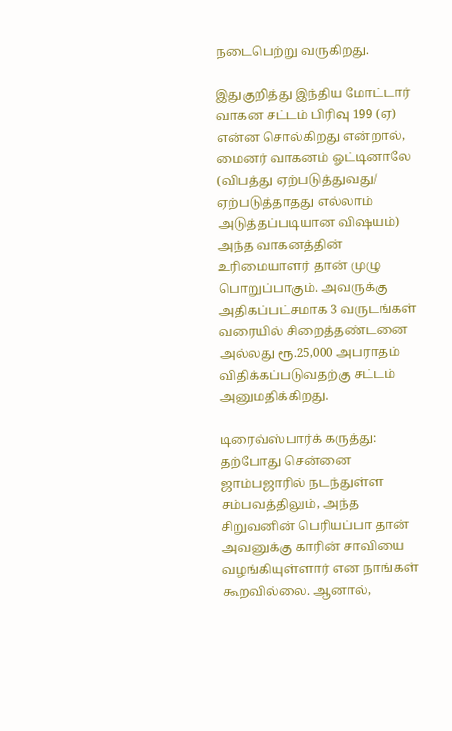நடைபெற்று வருகிறது.

இதுகுறித்து இந்திய மோட்டார் வாகன சட்டம் பிரிவு 199 (ஏ) என்ன சொல்கிறது என்றால், மைனர் வாகனம் ஓட்டினாலே (விபத்து ஏற்படுத்துவது/ ஏற்படுத்தாதது எல்லாம் அடுத்தப்படியான விஷயம்) அந்த வாகனத்தின் உரிமையாளர் தான் முழு பொறுப்பாகும். அவருக்கு அதிகப்பட்சமாக 3 வருடங்கள் வரையில் சிறைத்தண்டனை அல்லது ரூ.25,000 அபராதம் விதிக்கப்படுவதற்கு சட்டம் அனுமதிக்கிறது.

டிரைவ்ஸ்பார்க் கருத்து: தற்போது சென்னை ஜாம்பஜாரில் நடந்துள்ள சம்பவத்திலும், அந்த சிறுவனின் பெரியப்பா தான் அவனுக்கு காரின் சாவியை வழங்கியுள்ளார் என நாங்கள் கூறவில்லை. ஆனால்,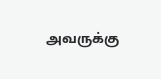அவருக்கு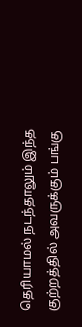தெரியாமல் நடந்தாலும் இந்த குற்றத்தில் அவருக்கும் பங்கு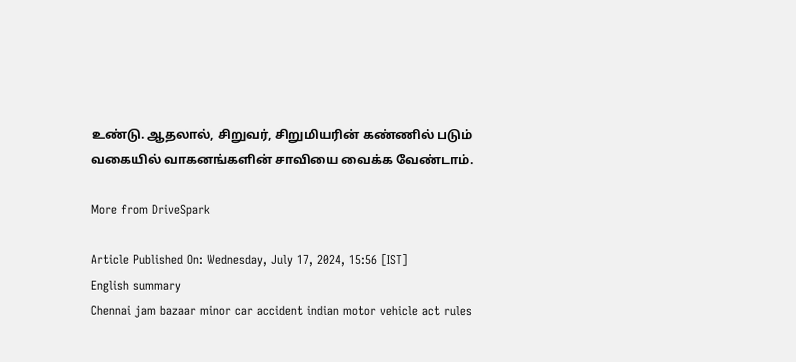உண்டு. ஆதலால், சிறுவர், சிறுமியரின் கண்ணில் படும் வகையில் வாகனங்களின் சாவியை வைக்க வேண்டாம்.

More from DriveSpark

Article Published On: Wednesday, July 17, 2024, 15:56 [IST]
English summary
Chennai jam bazaar minor car accident indian motor vehicle act rules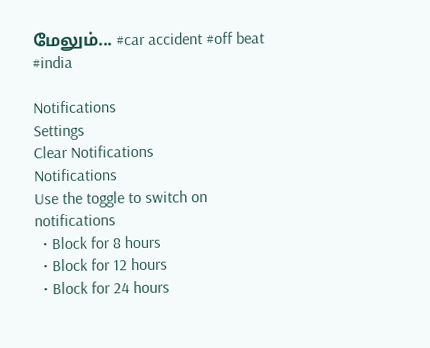மேலும்... #car accident #off beat #india

Notifications
Settings
Clear Notifications
Notifications
Use the toggle to switch on notifications
  • Block for 8 hours
  • Block for 12 hours
  • Block for 24 hours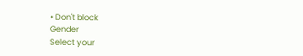• Don't block
Gender
Select your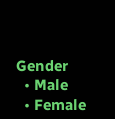Gender
  • Male
  • Female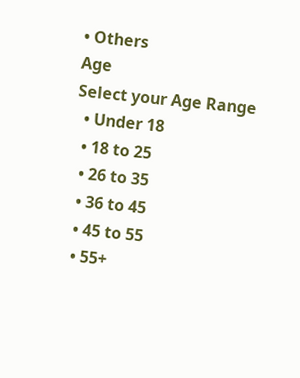• Others
Age
Select your Age Range
  • Under 18
  • 18 to 25
  • 26 to 35
  • 36 to 45
  • 45 to 55
  • 55+